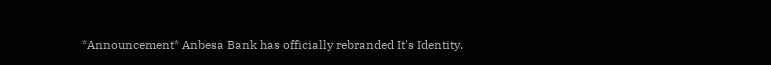*Announcement* Anbesa Bank has officially rebranded It's Identity.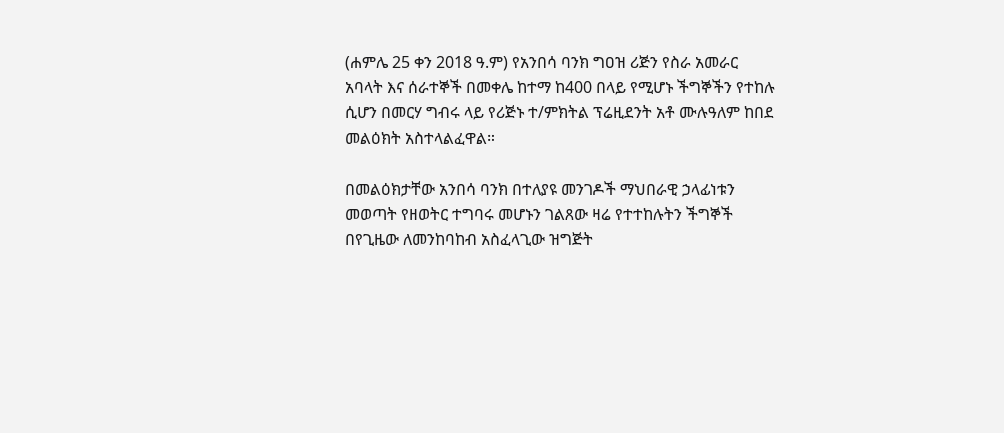(ሐምሌ 25 ቀን 2018 ዓ.ም) የአንበሳ ባንክ ግዐዝ ሪጅን የስራ አመራር አባላት እና ሰራተኞች በመቀሌ ከተማ ከ400 በላይ የሚሆኑ ችግኞችን የተከሉ ሲሆን በመርሃ ግብሩ ላይ የሪጅኑ ተ/ምክትል ፕሬዚደንት አቶ ሙሉዓለም ከበደ መልዕክት አስተላልፈዋል።

በመልዕክታቸው አንበሳ ባንክ በተለያዩ መንገዶች ማህበራዊ ኃላፊነቱን መወጣት የዘወትር ተግባሩ መሆኑን ገልጸው ዛሬ የተተከሉትን ችግኞች በየጊዜው ለመንከባከብ አስፈላጊው ዝግጅት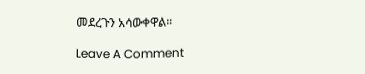መደረጉን አሳውቀዋል።

Leave A Comment